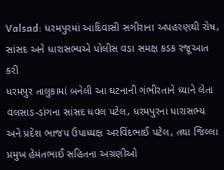Valsad: ધરમપુરમાં આદિવાસી સગીરાના અપહરણથી રોષ, સાંસદ અને ધારાસભ્યએ પોલીસ વડા સમક્ષ કડક રજૂઆત કરી
ધરમપુર તાલુકામાં બનેલી આ ઘટનાની ગંભીરતાને ધ્યાને લેતા વલસાડ-ડાંગના સાંસદ ધવલ પટેલ, ધરમપુરના ધારાસભ્ય અને પ્રદેશ ભાજપ ઉપાધ્યક્ષ અરવિંદભાઈ પટેલ, તથા જિલ્લા પ્રમુખ હેમંતભાઈ સહિતના અગ્રણીઓ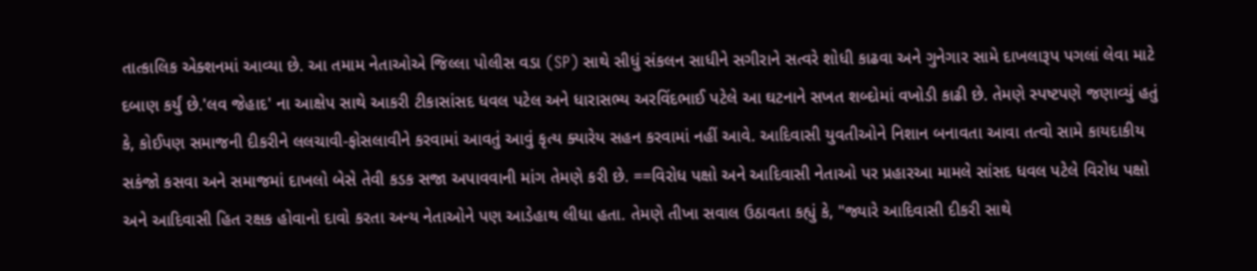તાત્કાલિક એક્શનમાં આવ્યા છે. આ તમામ નેતાઓએ જિલ્લા પોલીસ વડા (SP) સાથે સીધું સંકલન સાધીને સગીરાને સત્વરે શોધી કાઢવા અને ગુનેગાર સામે દાખલારૂપ પગલાં લેવા માટે દબાણ કર્યું છે.'લવ જેહાદ' ના આક્ષેપ સાથે આકરી ટીકાસાંસદ ધવલ પટેલ અને ધારાસભ્ય અરવિંદભાઈ પટેલે આ ઘટનાને સખત શબ્દોમાં વખોડી કાઢી છે. તેમણે સ્પષ્ટપણે જણાવ્યું હતું કે, કોઈપણ સમાજની દીકરીને લલચાવી-ફોસલાવીને કરવામાં આવતું આવું કૃત્ય ક્યારેય સહન કરવામાં નહીં આવે. આદિવાસી યુવતીઓને નિશાન બનાવતા આવા તત્વો સામે કાયદાકીય સકંજો કસવા અને સમાજમાં દાખલો બેસે તેવી કડક સજા અપાવવાની માંગ તેમણે કરી છે. ==વિરોધ પક્ષો અને આદિવાસી નેતાઓ પર પ્રહારઆ મામલે સાંસદ ધવલ પટેલે વિરોધ પક્ષો અને આદિવાસી હિત રક્ષક હોવાનો દાવો કરતા અન્ય નેતાઓને પણ આડેહાથ લીધા હતા. તેમણે તીખા સવાલ ઉઠાવતા કહ્યું કે, "જ્યારે આદિવાસી દીકરી સાથે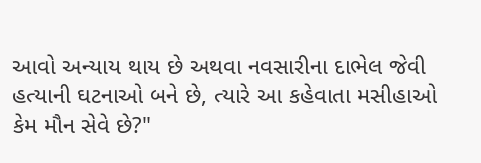આવો અન્યાય થાય છે અથવા નવસારીના દાભેલ જેવી હત્યાની ઘટનાઓ બને છે, ત્યારે આ કહેવાતા મસીહાઓ કેમ મૌન સેવે છે?"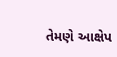તેમણે આક્ષેપ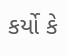કર્યો કે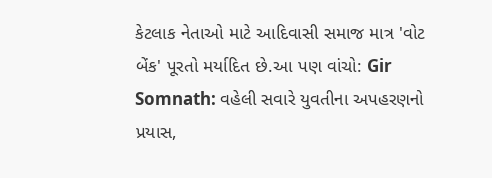કેટલાક નેતાઓ માટે આદિવાસી સમાજ માત્ર 'વોટ બેંક' પૂરતો મર્યાદિત છે.આ પણ વાંચો: Gir Somnath: વહેલી સવારે યુવતીના અપહરણનો પ્રયાસ,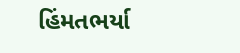હિંમતભર્યા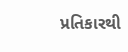પ્રતિકારથી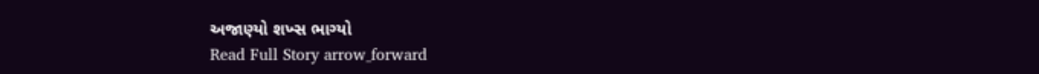અજાણ્યો શખ્સ ભાગ્યો
Read Full Story arrow_forward